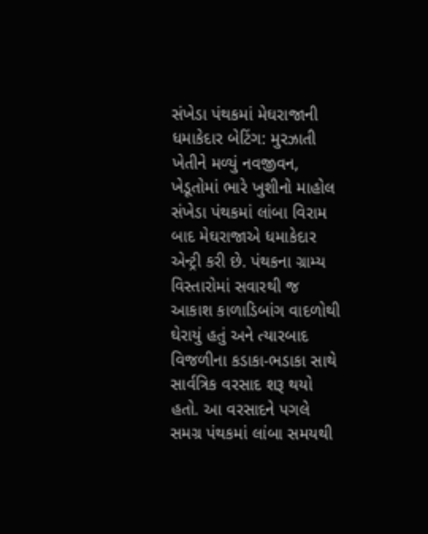સંખેડા પંથકમાં મેઘરાજાની ધમાકેદાર બેટિંગ: મુરઝાતી ખેતીને મળ્યું નવજીવન, ખેડૂતોમાં ભારે ખુશીનો માહોલ
સંખેડા પંથકમાં લાંબા વિરામ બાદ મેઘરાજાએ ધમાકેદાર એન્ટ્રી કરી છે. પંથકના ગ્રામ્ય વિસ્તારોમાં સવારથી જ આકાશ કાળાડિબાંગ વાદળોથી ઘેરાયું હતું અને ત્યારબાદ વિજળીના કડાકા-ભડાકા સાથે સાર્વત્રિક વરસાદ શરૂ થયો હતો. આ વરસાદને પગલે સમગ્ર પંથકમાં લાંબા સમયથી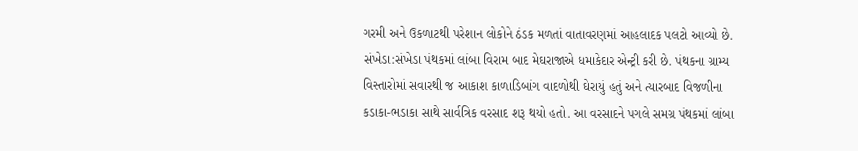ગરમી અને ઉકળાટથી પરેશાન લોકોને ઠંડક મળતાં વાતાવરણમાં આહલાદક પલટો આવ્યો છે.
સંખેડા:સંખેડા પંથકમાં લાંબા વિરામ બાદ મેઘરાજાએ ધમાકેદાર એન્ટ્રી કરી છે. પંથકના ગ્રામ્ય વિસ્તારોમાં સવારથી જ આકાશ કાળાડિબાંગ વાદળોથી ઘેરાયું હતું અને ત્યારબાદ વિજળીના કડાકા-ભડાકા સાથે સાર્વત્રિક વરસાદ શરૂ થયો હતો. આ વરસાદને પગલે સમગ્ર પંથકમાં લાંબા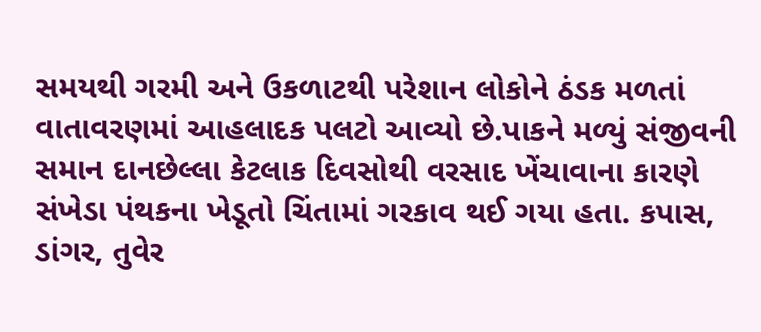સમયથી ગરમી અને ઉકળાટથી પરેશાન લોકોને ઠંડક મળતાં વાતાવરણમાં આહલાદક પલટો આવ્યો છે.પાકને મળ્યું સંજીવની સમાન દાનછેલ્લા કેટલાક દિવસોથી વરસાદ ખેંચાવાના કારણે સંખેડા પંથકના ખેડૂતો ચિંતામાં ગરકાવ થઈ ગયા હતા. કપાસ, ડાંગર, તુવેર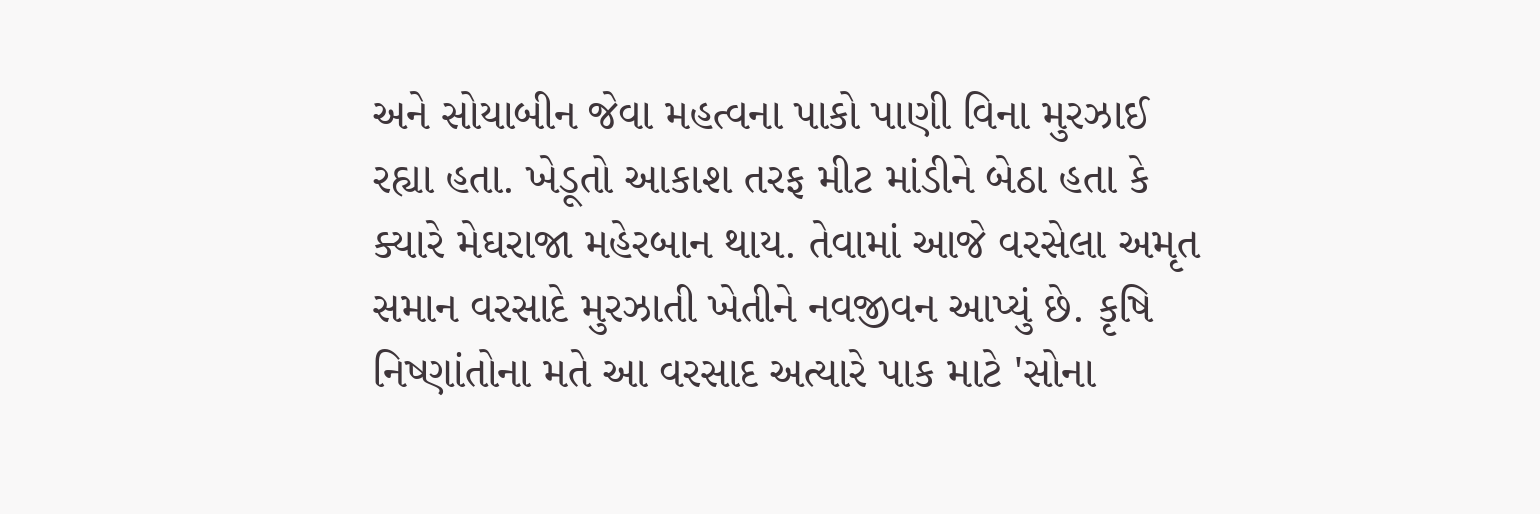અને સોયાબીન જેવા મહત્વના પાકો પાણી વિના મુરઝાઈ રહ્યા હતા. ખેડૂતો આકાશ તરફ મીટ માંડીને બેઠા હતા કે ક્યારે મેઘરાજા મહેરબાન થાય. તેવામાં આજે વરસેલા અમૃત સમાન વરસાદે મુરઝાતી ખેતીને નવજીવન આપ્યું છે. કૃષિ નિષ્ણાંતોના મતે આ વરસાદ અત્યારે પાક માટે 'સોના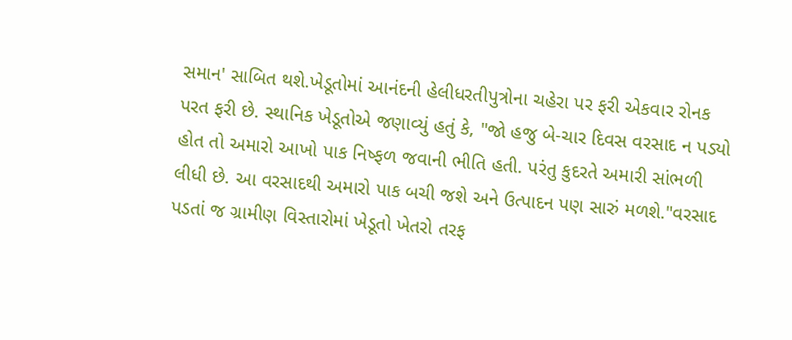સમાન' સાબિત થશે.ખેડૂતોમાં આનંદની હેલીધરતીપુત્રોના ચહેરા પર ફરી એકવાર રોનક પરત ફરી છે. સ્થાનિક ખેડૂતોએ જણાવ્યું હતું કે, "જો હજુ બે-ચાર દિવસ વરસાદ ન પડ્યો હોત તો અમારો આખો પાક નિષ્ફળ જવાની ભીતિ હતી. પરંતુ કુદરતે અમારી સાંભળી લીધી છે. આ વરસાદથી અમારો પાક બચી જશે અને ઉત્પાદન પણ સારું મળશે."વરસાદ પડતાં જ ગ્રામીણ વિસ્તારોમાં ખેડૂતો ખેતરો તરફ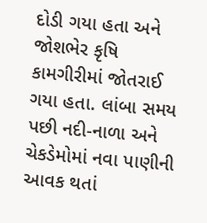દોડી ગયા હતા અને જોશભેર કૃષિ કામગીરીમાં જોતરાઈ ગયા હતા. લાંબા સમય પછી નદી-નાળા અને ચેકડેમોમાં નવા પાણીની આવક થતાં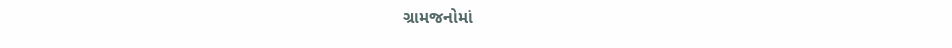ગ્રામજનોમાં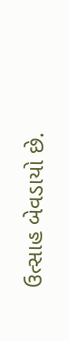ઉત્સાહ બેવડાયો છે.